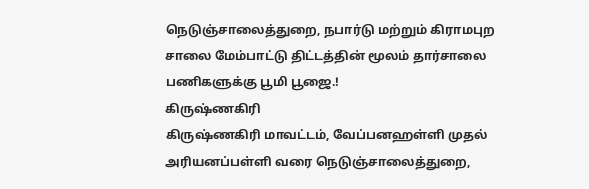நெடுஞ்சாலைத்துறை, நபார்டு மற்றும் கிராமபுற சாலை மேம்பாட்டு திட்டத்தின் மூலம் தார்சாலை பணிகளுக்கு பூமி பூஜை.!
கிருஷ்ணகிரி
கிருஷ்ணகிரி மாவட்டம், வேப்பனஹள்ளி முதல் அரியனப்பள்ளி வரை நெடுஞ்சாலைத்துறை,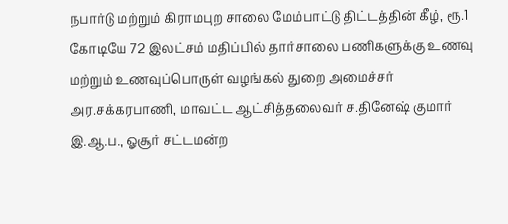நபார்டு மற்றும் கிராமபுற சாலை மேம்பாட்டு திட்டத்தின் கீழ், ரூ.1 கோடியே 72 இலட்சம் மதிப்பில் தார்சாலை பணிகளுக்கு உணவு மற்றும் உணவுப்பொருள் வழங்கல் துறை அமைச்சர் அர.சக்கரபாணி, மாவட்ட ஆட்சித்தலைவர் ச.தினேஷ் குமார் இ.ஆ.ப., ஓசூர் சட்டமன்ற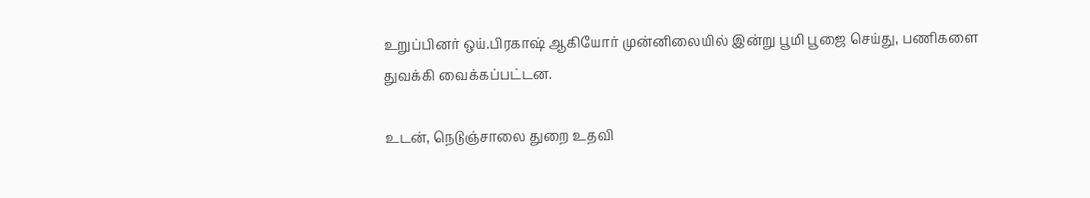உறுப்பினர் ஒய்.பிரகாஷ் ஆகியோர் முன்னிலையில் இன்று பூமி பூஜை செய்து, பணிகளை துவக்கி வைக்கப்பட்டன.

உடன், நெடுஞ்சாலை துறை உதவி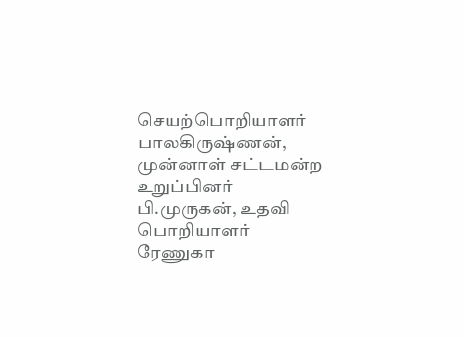செயற்பொறியாளர் பாலகிருஷ்ணன், முன்னாள் சட்டமன்ற உறுப்பினர் பி.முருகன், உதவி பொறியாளர் ரேணுகா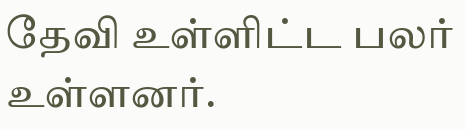தேவி உள்ளிட்ட பலர் உள்ளனர்.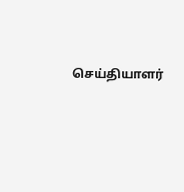செய்தியாளர்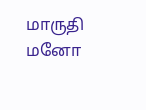மாருதி மனோ